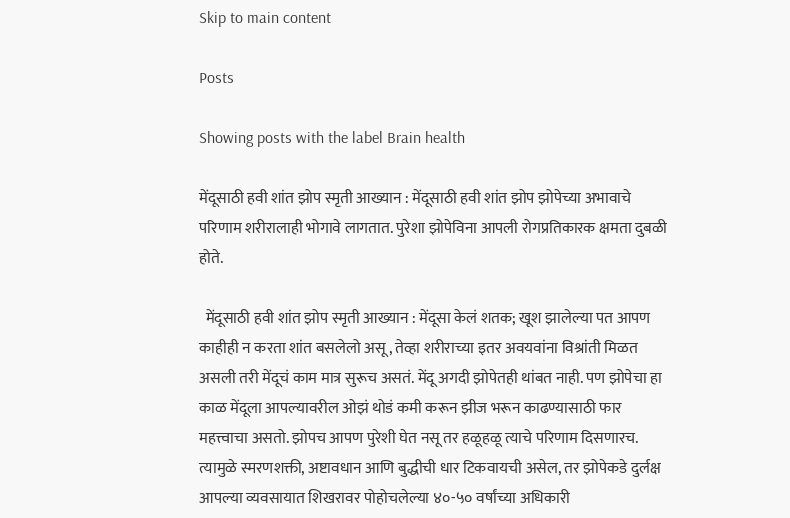Skip to main content

Posts

Showing posts with the label Brain health

मेंदूसाठी हवी शांत झोप स्मृती आख्यान : मेंदूसाठी हवी शांत झोप झोपेच्या अभावाचे परिणाम शरीरालाही भोगावे लागतात. पुरेशा झोपेविना आपली रोगप्रतिकारक क्षमता दुबळी होते.

  मेंदूसाठी हवी शांत झोप स्मृती आख्यान : मेंदूसा केलं शतक; खूश झालेल्या पत आपण काहीही न करता शांत बसलेलो असू, तेव्हा शरीराच्या इतर अवयवांना विश्रांती मिळत असली तरी मेंदूचं काम मात्र सुरूच असतं. मेंदू अगदी झोपेतही थांबत नाही. पण झोपेचा हा काळ मेंदूला आपल्यावरील ओझं थोडं कमी करून झीज भरून काढण्यासाठी फार महत्त्वाचा असतो. झोपच आपण पुरेशी घेत नसू तर हळूहळू त्याचे परिणाम दिसणारच. त्यामुळे स्मरणशक्ती, अष्टावधान आणि बुद्धीची धार टिकवायची असेल, तर झोपेकडे दुर्लक्ष  आपल्या व्यवसायात शिखरावर पोहोचलेल्या ४०-५० वर्षांच्या अधिकारी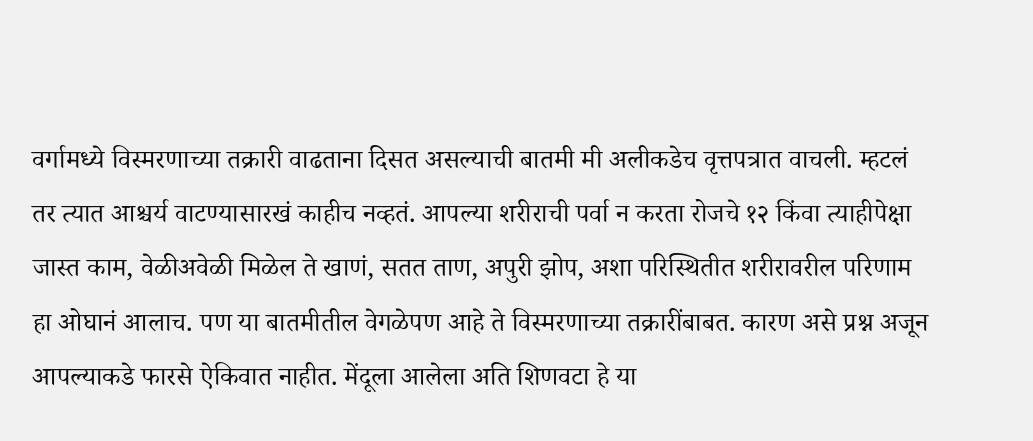वर्गामध्ये विस्मरणाच्या तक्रारी वाढताना दिसत असल्याची बातमी मी अलीकडेच वृत्तपत्रात वाचली. म्हटलं तर त्यात आश्चर्य वाटण्यासारखं काहीच नव्हतं. आपल्या शरीराची पर्वा न करता रोजचे १२ किंवा त्याहीपेक्षा जास्त काम, वेळीअवेळी मिळेल ते खाणं, सतत ताण, अपुरी झोप, अशा परिस्थितीत शरीरावरील परिणाम हा ओघानं आलाच. पण या बातमीतील वेगळेपण आहे ते विस्मरणाच्या तक्रारींबाबत. कारण असे प्रश्न अजून आपल्याकडे फारसे ऐकिवात नाहीत. मेंदूला आलेला अति शिणवटा हे या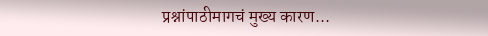प्रश्नांपाठीमागचं मुख्य कारण...